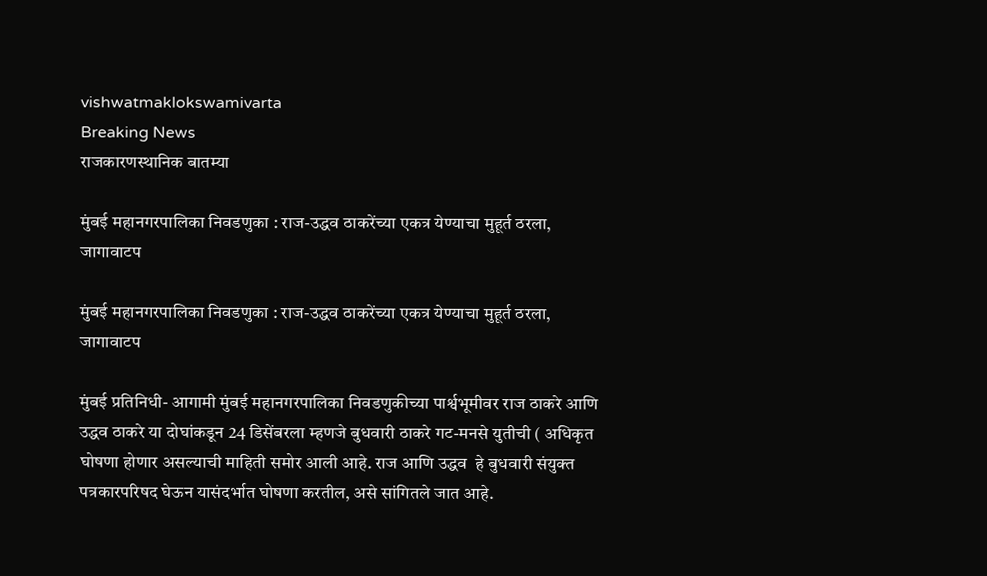vishwatmaklokswamivarta
Breaking News
राजकारणस्थानिक बातम्या

मुंबई महानगरपालिका निवडणुका : राज-उद्धव ठाकरेंच्या एकत्र येण्याचा मुहूर्त ठरला, जागावाटप

मुंबई महानगरपालिका निवडणुका : राज-उद्धव ठाकरेंच्या एकत्र येण्याचा मुहूर्त ठरला, जागावाटप

मुंबई प्रतिनिधी- आगामी मुंबई महानगरपालिका निवडणुकीच्या पार्श्वभूमीवर राज ठाकरे आणि उद्धव ठाकरे या दोघांकडून 24 डिसेंबरला म्हणजे बुधवारी ठाकरे गट-मनसे युतीची ( अधिकृत घोषणा होणार असल्याची माहिती समोर आली आहे. राज आणि उद्धव  हे बुधवारी संयुक्त पत्रकारपरिषद घेऊन यासंदर्भात घोषणा करतील, असे सांगितले जात आहे.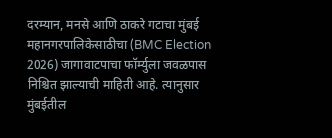दरम्यान, मनसे आणि ठाकरे गटाचा मुंबई महानगरपालिकेसाठीचा (BMC Election 2026) जागावाटपाचा फॉर्म्युला जवळपास निश्चित झाल्याची माहिती आहे. त्यानुसार मुंबईतील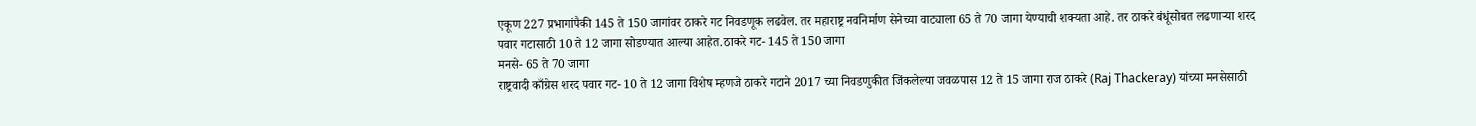एकूण 227 प्रभागांपैकी 145 ते 150 जागांवर ठाकरे गट निवडणूक लढवेल. तर महाराष्ट्र नवनिर्माण सेनेच्या वाट्याला 65 ते 70 जागा येण्याची शक्यता आहे. तर ठाकरे बंधूंसोबत लढणाऱ्या शरद पवार गटासाठी 10 ते 12 जागा सोडण्यात आल्या आहेत.ठाकरे गट- 145 ते 150 जागा
मनसे- 65 ते 70 जागा
राष्ट्रवादी काँग्रेस शरद पवार गट- 10 ते 12 जागा विशेष म्हणजे ठाकरे गटाने 2017 च्या निवडणुकीत जिंकलेल्या जवळपास 12 ते 15 जागा राज ठाकरे (Raj Thackeray) यांच्या मनसेसाठी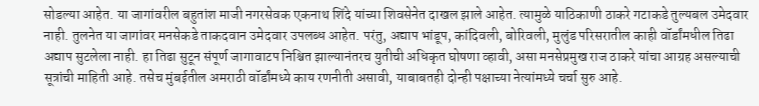सोडल्या आहेत. या जागांवरील बहुतांश माजी नगरसेवक एकनाथ शिंदे यांच्या शिवसेनेत दाखल झाले आहेत. त्यामुळे याठिकाणी ठाकरे गटाकडे तुल्यबल उमेदवार नाही. तुलनेत या जागांवर मनसेकडे ताकदवान उमेदवार उपलब्ध आहेत. परंतु, अद्याप भांडूप, कांदिवली, बोरिवली, मुलुंड परिसरातील काही वॉर्डांमधील तिढा अद्याप सुटलेला नाही. हा तिढा सुटून संपूर्ण जागावाटप निश्चित झाल्यानंतरच युतीची अधिकृत घोषणा व्हावी, असा मनसेप्रमुख राज ठाकरे यांचा आग्रह असल्याची सूत्रांची माहिती आहे. तसेच मुंबईतील अमराठी वॉर्डांमध्ये काय रणनीती असावी, याबाबतही दोन्ही पक्षाच्या नेत्यांमध्ये चर्चा सुरु आहे.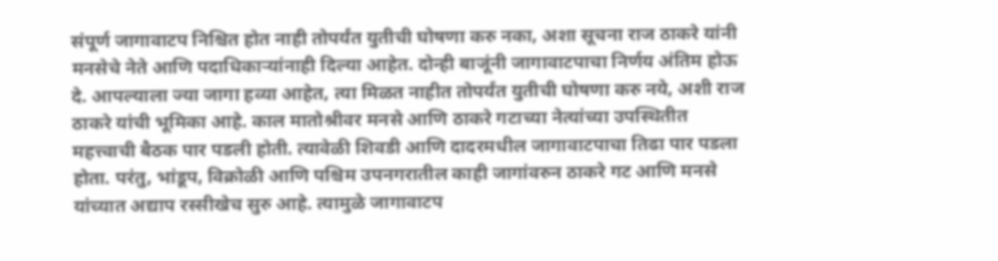संपूर्ण जागावाटप निश्चित होत नाही तोपर्यंत युतीची घोषणा करु नका, अशा सूचना राज ठाकरे यांनी मनसेचे नेते आणि पदाधिकाऱ्यांनाही दिल्या आहेत. दोन्ही बाजूंनी जागावाटपाचा निर्णय अंतिम होऊ दे. आपल्याला ज्या जागा हव्या आहेत, त्या मिळत नाहीत तोपर्यंत युतीची घोषणा करु नये, अशी राज ठाकरे यांची भूमिका आहे. काल मातोश्रीवर मनसे आणि ठाकरे गटाच्या नेत्यांच्या उपस्थितीत महत्त्वाची बैठक पार पडली होती. त्यावेळी शिवडी आणि दादरमधील जागावाटपाचा तिढा पार पडला होता. परंतु, भांडूप, विक्रोळी आणि पश्चिम उपनगरातील काही जागांवरुन ठाकरे गट आणि मनसे यांच्यात अद्याप रस्सीखेच सुरु आहे. त्यामुळे जागावाटप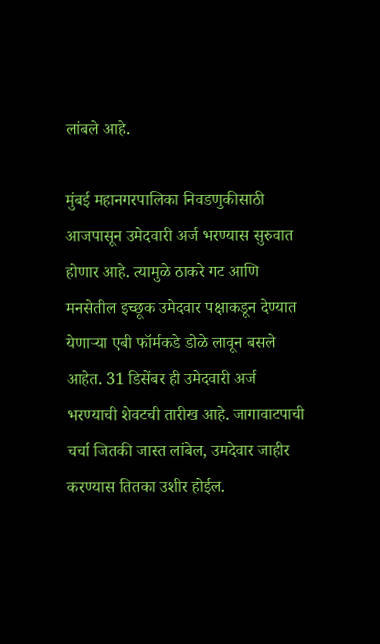लांबले आहे.

मुंबई महानगरपालिका निवडणुकीसाठी आजपासून उमेदवारी अर्ज भरण्यास सुरुवात होणार आहे. त्यामुळे ठाकरे गट आणि मनसेतील इच्छूक उमेदवार पक्षाकडून देण्यात येणाऱ्या एबी फॉर्मकडे डोळे लावून बसले आहेत. 31 डिसेंबर ही उमेदवारी अर्ज भरण्याची शेवटची तारीख आहे. जागावाटपाची चर्चा जितकी जास्त लांबेल, उमदेवार जाहीर करण्यास तितका उशीर होईल.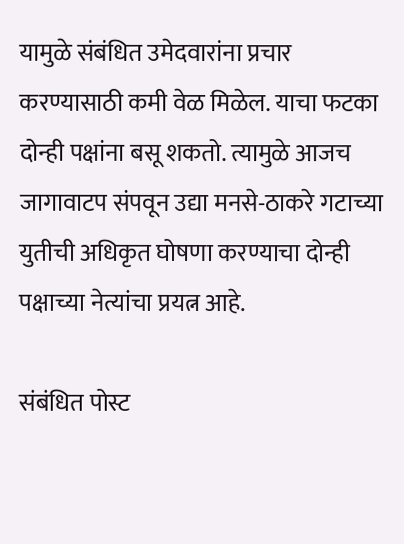यामुळे संबंधित उमेदवारांना प्रचार करण्यासाठी कमी वेळ मिळेल. याचा फटका दोन्ही पक्षांना बसू शकतो. त्यामुळे आजच जागावाटप संपवून उद्या मनसे-ठाकरे गटाच्या युतीची अधिकृत घोषणा करण्याचा दोन्ही पक्षाच्या नेत्यांचा प्रयत्न आहे.

संबंधित पोस्ट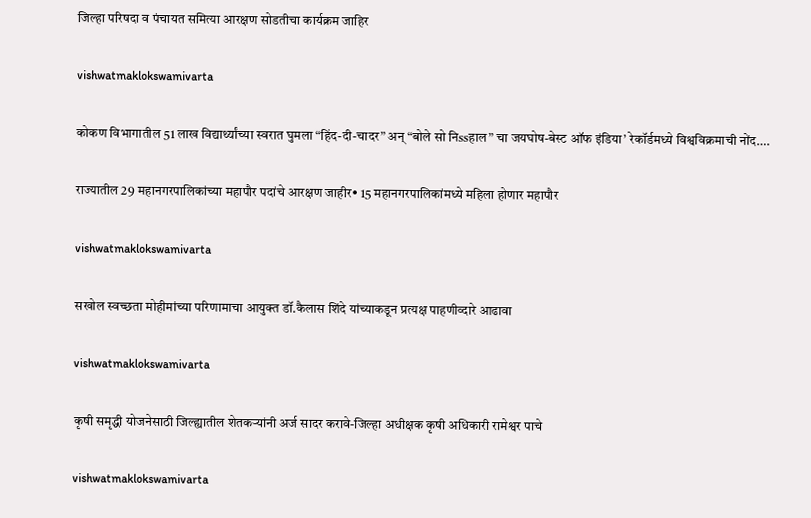जिल्हा परिषदा व पंचायत समित्या आरक्षण सोडतीचा कार्यक्रम जाहिर

vishwatmaklokswamivarta

कोकण विभागातील 51 लाख विद्यार्थ्यांच्या स्वरात घुमला “हिंद-दी-चादर” अन् “बोले सो निssहाल” चा जयघोष-बेस्ट ऑफ इंडिया’ रेकॉर्डमध्ये विश्वविक्रमाची नोंद….

राज्यातील 29 महानगरपालिकांच्या महापौर पदांचे आरक्षण जाहीर• 15 महानगरपालिकांमध्ये महिला होणार महापौर

vishwatmaklokswamivarta

सखोल स्वच्छता मोहीमांच्या परिणामाचा आयुक्त डॉ.कैलास शिंदे यांच्याकडून प्रत्यक्ष पाहणीव्दारे आढावा

vishwatmaklokswamivarta

कृषी समृद्धी योजनेसाठी जिल्ह्यातील शेतकऱ्यांनी अर्ज सादर करावे-जिल्हा अधीक्षक कृषी अधिकारी रामेश्वर पाचे

vishwatmaklokswamivarta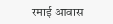रमाई आवास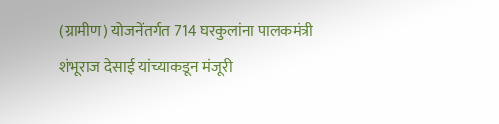(ग्रामीण) योजनेंतर्गत 714 घरकुलांना पालकमंत्री शंभूराज देसाई यांच्याकडून मंजूरी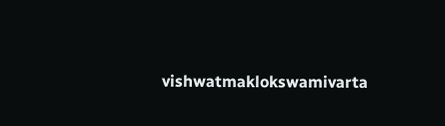vishwatmaklokswamivarta